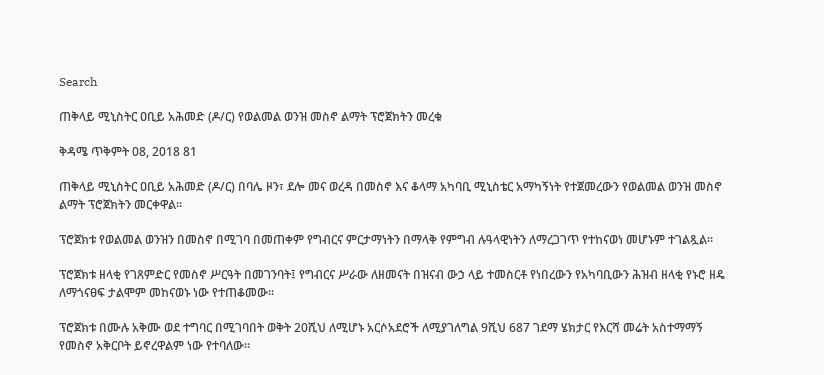Search

ጠቅላይ ሚኒስትር ዐቢይ አሕመድ (ዶ/ር) የወልመል ወንዝ መስኖ ልማት ፕሮጀክትን መረቁ

ቅዳሜ ጥቅምት 08, 2018 81

ጠቅላይ ሚኒስትር ዐቢይ አሕመድ (ዶ/ር) በባሌ ዞን፣ ደሎ መና ወረዳ በመስኖ እና ቆላማ አካባቢ ሚኒስቴር አማካኝነት የተጀመረውን የወልመል ወንዝ መስኖ ልማት ፕሮጀክትን መርቀዋል።

ፕሮጀክቱ የወልመል ወንዝን በመስኖ በሚገባ በመጠቀም የግብርና ምርታማነትን በማላቅ የምግብ ሉዓላዊነትን ለማረጋገጥ የተከናወነ መሆኑም ተገልጿል።

ፕሮጀክቱ ዘላቂ የገጸምድር የመስኖ ሥርዓት በመገንባት፤ የግብርና ሥራው ለዘመናት በዝናብ ውኃ ላይ ተመስርቶ የነበረውን የአካባቢውን ሕዝብ ዘላቂ የኑሮ ዘዴ ለማጎናፀፍ ታልሞም መከናወኑ ነው የተጠቆመው።

ፕሮጀክቱ በሙሉ አቅሙ ወደ ተግባር በሚገባበት ወቅት 20ሺህ ለሚሆኑ አርሶአደሮች ለሚያገለግል 9ሺህ 687 ገደማ ሄክታር የእርሻ መሬት አስተማማኝ የመስኖ አቅርቦት ይኖረዋልም ነው የተባለው።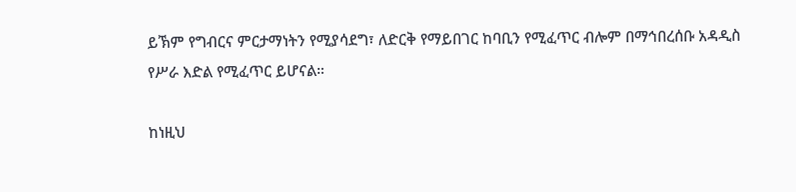ይኽም የግብርና ምርታማነትን የሚያሳደግ፣ ለድርቅ የማይበገር ከባቢን የሚፈጥር ብሎም በማኅበረሰቡ አዳዲስ የሥራ እድል የሚፈጥር ይሆናል።

ከነዚህ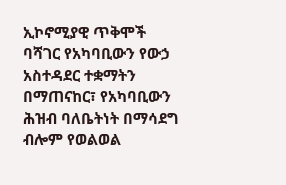ኢኮኖሚያዊ ጥቅሞች ባሻገር የአካባቢውን የውኃ አስተዳደር ተቋማትን በማጠናከር፣ የአካባቢውን ሕዝብ ባለቤትነት በማሳደግ ብሎም የወልወል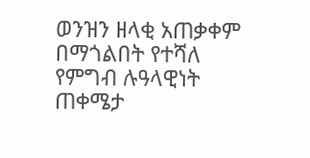ወንዝን ዘላቂ አጠቃቀም በማጎልበት የተሻለ የምግብ ሉዓላዊነት ጠቀሜታ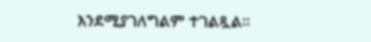እንደሚያገለግልም ተገልጿል።